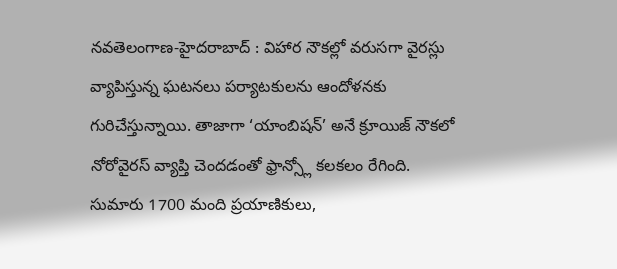నవతెలంగాణ-హైదరాబాద్ : విహార నౌకల్లో వరుసగా వైరస్లు వ్యాపిస్తున్న ఘటనలు పర్యాటకులను ఆందోళనకు గురిచేస్తున్నాయి. తాజాగా ‘యాంబిషన్’ అనే క్రూయిజ్ నౌకలో నోరోవైరస్ వ్యాప్తి చెందడంతో ఫ్రాన్స్లో కలకలం రేగింది. సుమారు 1700 మంది ప్రయాణికులు,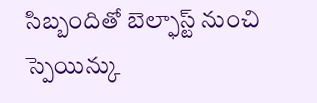సిబ్బందితో బెల్ఫాస్ట్ నుంచి స్పెయిన్కు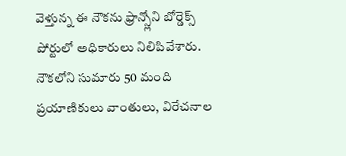వెళ్తున్న ఈ నౌకను ఫ్రాన్స్లోని బోర్డెక్స్ పోర్టులో అధికారులు నిలిపివేశారు. నౌకలోని సుమారు 50 మంది ప్రయాణికులు వాంతులు, విరేచనాల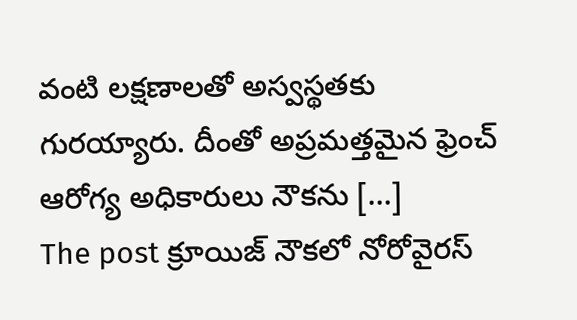వంటి లక్షణాలతో అస్వస్థతకు గురయ్యారు. దీంతో అప్రమత్తమైన ఫ్రెంచ్ ఆరోగ్య అధికారులు నౌకను […]
The post క్రూయిజ్ నౌకలో నోరోవైరస్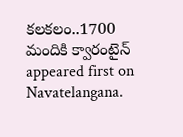కలకలం..1700 మందికి క్వారంటైన్ appeared first on Navatelangana.